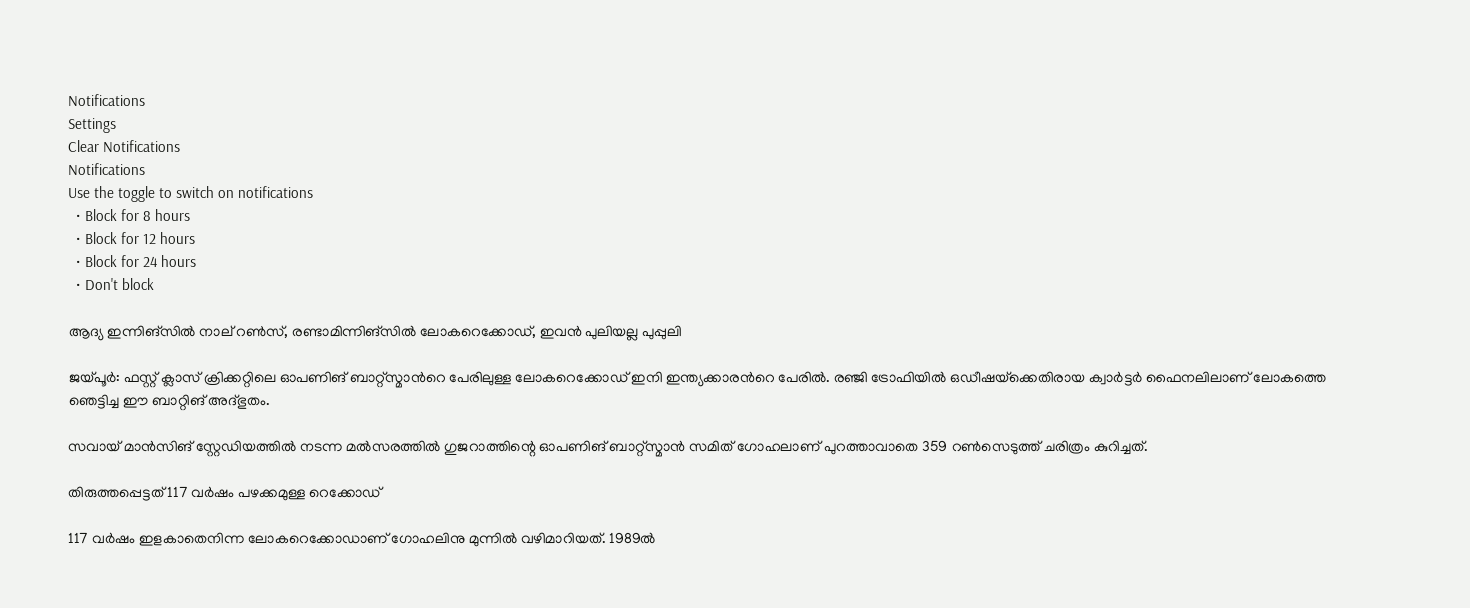Notifications
Settings
Clear Notifications
Notifications
Use the toggle to switch on notifications
  • Block for 8 hours
  • Block for 12 hours
  • Block for 24 hours
  • Don't block

ആദ്യ ഇന്നിങ്‌സില്‍ നാല് റണ്‍സ്, രണ്ടാമിന്നിങ്‌സില്‍ ലോകറെക്കോഡ്, ഇവന്‍ പുലിയല്ല പുപ്പുലി

ജയ്പൂര്‍: ഫസ്റ്റ് ക്ലാസ് ക്രിക്കറ്റിലെ ഓപണിങ് ബാറ്റ്സ്മാന്‍റെ പേരിലുള്ള ലോകറെക്കോഡ് ഇനി ഇന്ത്യക്കാരന്‍റെ പേരില്‍. രഞ്ജി ട്രോഫിയില്‍ ഒഡീഷയ്‌ക്കെതിരായ ക്വാര്‍ട്ടര്‍ ഫൈനലിലാണ് ലോകത്തെ ഞെട്ടിച്ച ഈ ബാറ്റിങ് അദ്ഭുതം.

സവായ് മാന്‍സിങ് സ്റ്റേഡിയത്തില്‍ നടന്ന മല്‍സരത്തില്‍ ഗുജറാത്തിന്റെ ഓപണിങ് ബാറ്റ്‌സ്മാന്‍ സമിത് ഗോഹലാണ് പുറത്താവാതെ 359 റണ്‍സെടുത്ത് ചരിത്രം കുറിച്ചത്.

തിരുത്തപ്പെട്ടത് 117 വര്‍ഷം പഴക്കമുള്ള റെക്കോഡ്

117 വര്‍ഷം ഇളകാതെനിന്ന ലോകറെക്കോഡാണ് ഗോഹലിനു മുന്നില്‍ വഴിമാറിയത്. 1989ല്‍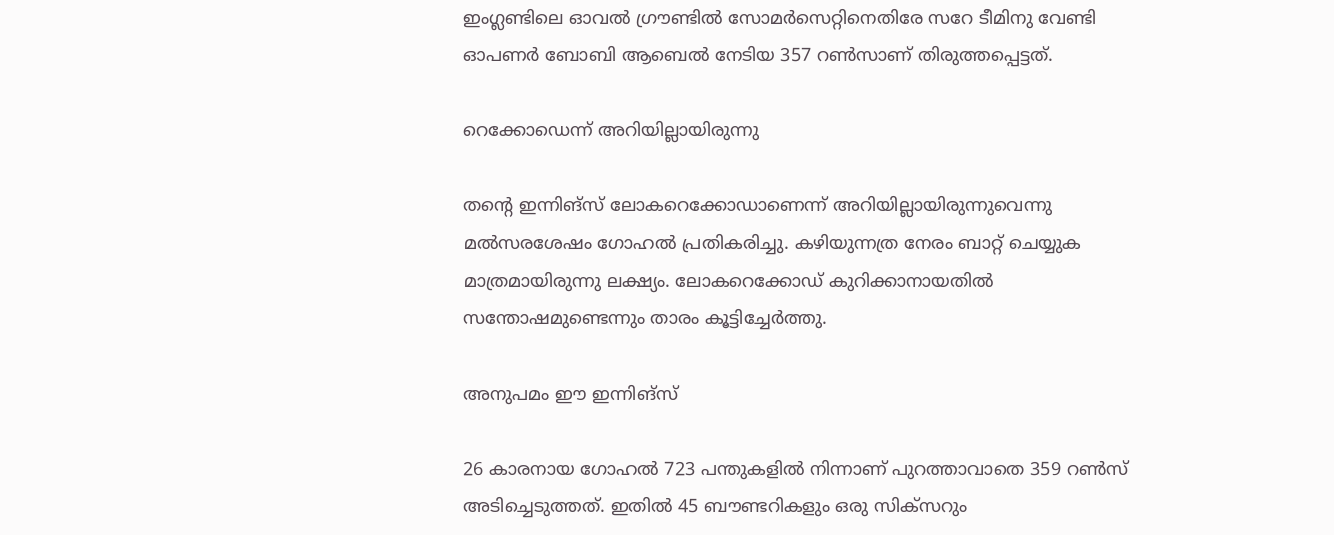ഇംഗ്ലണ്ടിലെ ഓവല്‍ ഗ്രൗണ്ടില്‍ സോമര്‍സെറ്റിനെതിരേ സറേ ടീമിനു വേണ്ടി ഓപണര്‍ ബോബി ആബെല്‍ നേടിയ 357 റണ്‍സാണ് തിരുത്തപ്പെട്ടത്.

റെക്കോഡെന്ന് അറിയില്ലായിരുന്നു

തന്‍റെ ഇന്നിങ്‌സ് ലോകറെക്കോഡാണെന്ന് അറിയില്ലായിരുന്നുവെന്നു മല്‍സരശേഷം ഗോഹല്‍ പ്രതികരിച്ചു. കഴിയുന്നത്ര നേരം ബാറ്റ് ചെയ്യുക മാത്രമായിരുന്നു ലക്ഷ്യം. ലോകറെക്കോഡ് കുറിക്കാനായതില്‍ സന്തോഷമുണ്ടെന്നും താരം കൂട്ടിച്ചേര്‍ത്തു.

അനുപമം ഈ ഇന്നിങ്‌സ്

26 കാരനായ ഗോഹല്‍ 723 പന്തുകളില്‍ നിന്നാണ് പുറത്താവാതെ 359 റണ്‍സ് അടിച്ചെടുത്തത്. ഇതില്‍ 45 ബൗണ്ടറികളും ഒരു സിക്‌സറും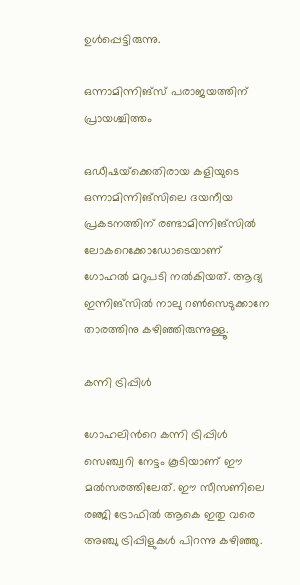ഉള്‍പ്പെട്ടിരുന്നു.

ഒന്നാമിന്നിങ്‌സ് പരാജയത്തിന് പ്രായശ്ചിത്തം

ഒഡീഷയ്‌ക്കെതിരായ കളിയുടെ ഒന്നാമിന്നിങ്‌സിലെ ദയനീയ പ്രകടനത്തിന് രണ്ടാമിന്നിങ്‌സില്‍ ലോകറെക്കോഡോടെയാണ് ഗോഹല്‍ മറുപടി നല്‍കിയത്. ആദ്യ ഇന്നിങ്‌സില്‍ നാലു റണ്‍സെടുക്കാനേ താരത്തിനു കഴിഞ്ഞിരുന്നുള്ളൂ.

കന്നി ട്രിപ്പിള്‍

ഗോഹലിന്‍റെ കന്നി ട്രിപ്പിള്‍ സെഞ്ച്വറി നേട്ടം കൂടിയാണ് ഈ മല്‍സരത്തിലേത്. ഈ സീസണിലെ രഞ്ജി ട്രോഫില്‍ ആകെ ഇതു വരെ അഞ്ചു ട്രിപ്പിളുകള്‍ പിറന്നു കഴിഞ്ഞു.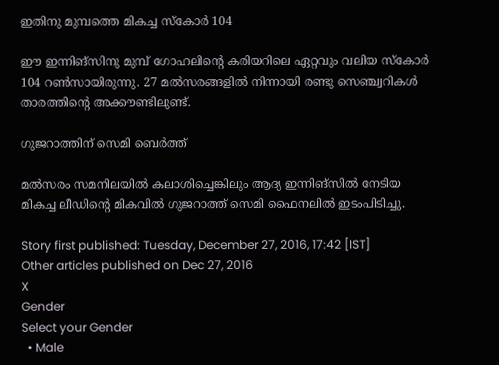ഇതിനു മുമ്പത്തെ മികച്ച സ്‌കോര്‍ 104

ഈ ഇന്നിങ്‌സിനു മുമ്പ് ഗോഹലിന്‍റെ കരിയറിലെ ഏറ്റവും വലിയ സ്‌കോര്‍ 104 റണ്‍സായിരുന്നു. 27 മല്‍സരങ്ങളില്‍ നിന്നായി രണ്ടു സെഞ്ച്വറികള്‍ താരത്തിന്റെ അക്കൗണ്ടിലുണ്ട്.

ഗുജറാത്തിന് സെമി ബെര്‍ത്ത്

മല്‍സരം സമനിലയില്‍ കലാശിച്ചെങ്കിലും ആദ്യ ഇന്നിങ്‌സില്‍ നേടിയ മികച്ച ലീഡിന്റെ മികവില്‍ ഗുജറാത്ത് സെമി ഫൈനലില്‍ ഇടംപിടിച്ചു.

Story first published: Tuesday, December 27, 2016, 17:42 [IST]
Other articles published on Dec 27, 2016
X
Gender
Select your Gender
  • Male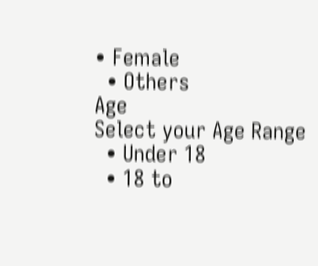• Female
  • Others
Age
Select your Age Range
  • Under 18
  • 18 to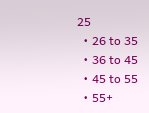25
  • 26 to 35
  • 36 to 45
  • 45 to 55
  • 55+